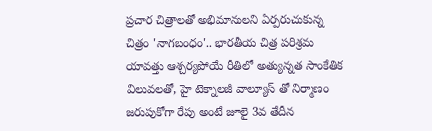ప్రచార చిత్రాలతో అభిమానులని ఏర్పరుచుకున్న చిత్రం 'నాగబంధం'.. భారతీయ చిత్ర పరిశ్రమ యావత్తు ఆశ్చర్యపోయే రీతిలో అత్యున్నత సాంకేతిక విలువలతో, హై టెక్నాలజీ వాల్యూస్ తో నిర్మాణం జరుపుకోగా రేపు అంటే జూలై 3వ తేదీన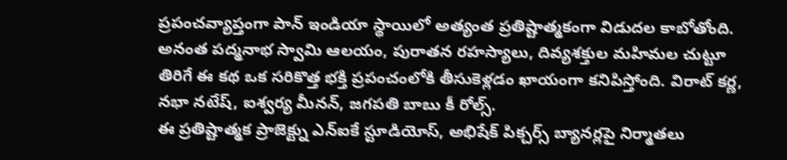ప్రపంచవ్యాప్తంగా పాన్ ఇండియా స్థాయిలో అత్యంత ప్రతిష్టాత్మకంగా విడుదల కాబోతోంది. అనంత పద్మనాభ స్వామి ఆలయం, పురాతన రహస్యాలు, దివ్యశక్తుల మహిమల చుట్టూ తిరిగే ఈ కథ ఒక సరికొత్త భక్తి ప్రపంచంలోకి తీసుకెళ్లడం ఖాయంగా కనిపిస్తోంది. విరాట్ కర్ణ, నభా నటేష్, ఐశ్వర్య మీనన్, జగపతి బాబు కీ రోల్స్.
ఈ ప్రతిష్టాత్మక ప్రాజెక్ట్ను ఎన్ఐకే స్టూడియోస్, అభిషేక్ పిక్చర్స్ బ్యానర్లపై నిర్మాతలు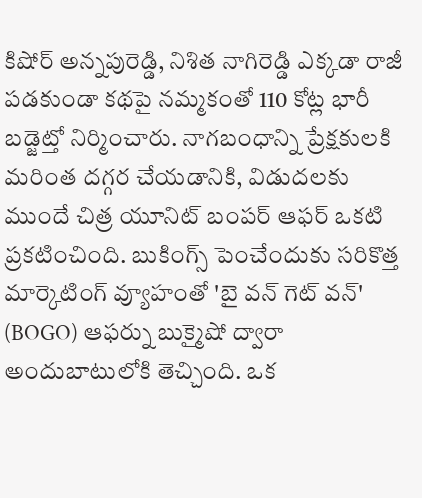కిషోర్ అన్నపురెడ్డి, నిశిత నాగిరెడ్డి ఎక్కడా రాజీ పడకుండా కథపై నమ్మకంతో 110 కోట్ల భారీ బడ్జెట్తో నిర్మించారు. నాగబంధాన్ని ప్రేక్షకులకి మరింత దగ్గర చేయడానికి, విడుదలకు ముందే చిత్ర యూనిట్ బంపర్ ఆఫర్ ఒకటి ప్రకటించింది. బుకింగ్స్ పెంచేందుకు సరికొత్త మార్కెటింగ్ వ్యూహంతో 'బై వన్ గెట్ వన్' (BOGO) ఆఫర్ను బుక్మైషో ద్వారా అందుబాటులోకి తెచ్చింది. ఒక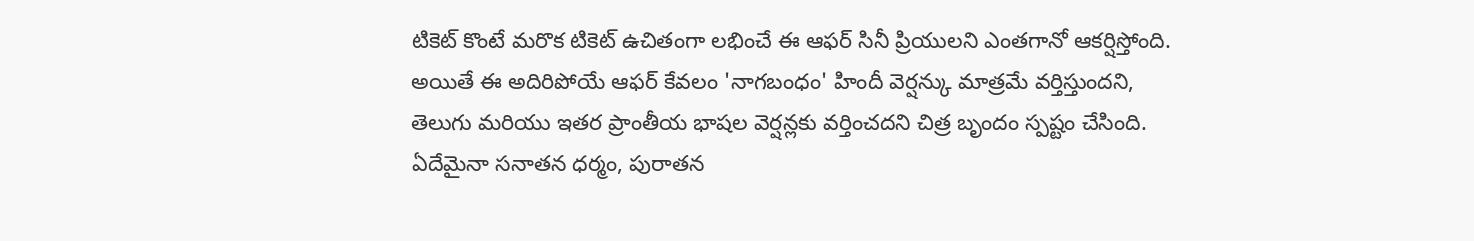టికెట్ కొంటే మరొక టికెట్ ఉచితంగా లభించే ఈ ఆఫర్ సినీ ప్రియులని ఎంతగానో ఆకర్షిస్తోంది. అయితే ఈ అదిరిపోయే ఆఫర్ కేవలం 'నాగబంధం' హిందీ వెర్షన్కు మాత్రమే వర్తిస్తుందని, తెలుగు మరియు ఇతర ప్రాంతీయ భాషల వెర్షన్లకు వర్తించదని చిత్ర బృందం స్పష్టం చేసింది. ఏదేమైనా సనాతన ధర్మం, పురాతన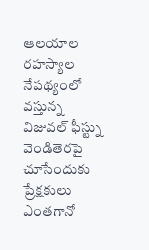ఆలయాల రహస్యాల నేపథ్యంలో వస్తున్న విజువల్ ఫీస్ట్ను వెండితెరపై చూసేందుకు ప్రేక్షకులు ఎంతగానో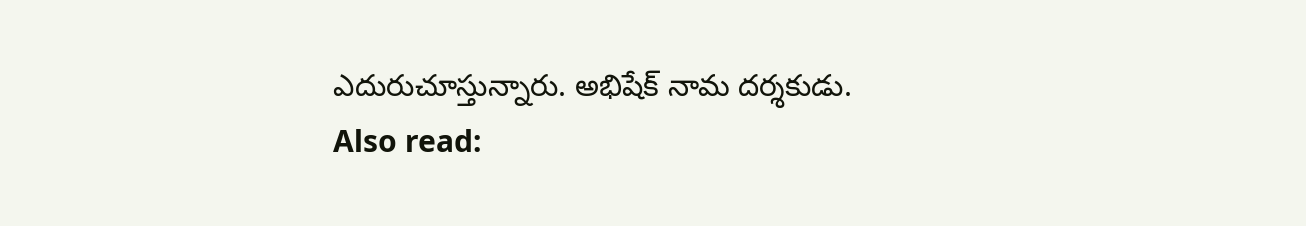ఎదురుచూస్తున్నారు. అభిషేక్ నామ దర్శకుడు.
Also read: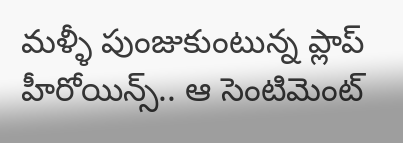మళ్ళీ పుంజుకుంటున్న ప్లాప్ హీరోయిన్స్.. ఆ సెంటిమెంట్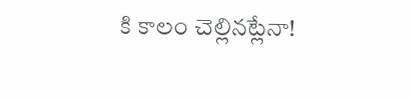కి కాలం చెల్లినట్లేనా!